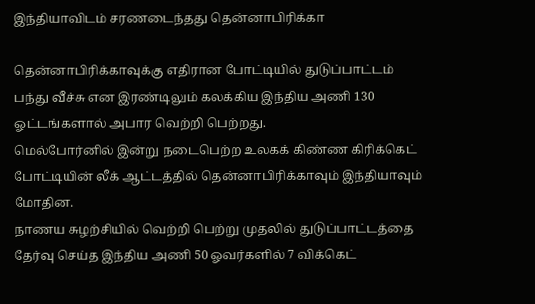இந்தியாவிடம் சரணடைந்தது தென்னாபிரிக்கா

தென்னாபிரிக்காவுக்கு எதிரான போட்டியில் துடுப்பாட்டம் பந்து வீச்சு என இரண்டிலும் கலக்கிய இந்திய அணி 130 ஓட்டங்களால் அபார வெற்றி பெற்றது.
மெல்போர்னில் இன்று நடைபெற்ற உலகக் கிண்ண கிரிக்கெட் போட்டியின் லீக் ஆட்டத்தில் தென்னாபிரிக்காவும் இந்தியாவும் மோதின.
நாணய சுழற்சியில் வெற்றி பெற்று முதலில் துடுப்பாட்டத்தை தேர்வு செய்த இந்திய அணி 50 ஓவர்களில் 7 விக்கெட்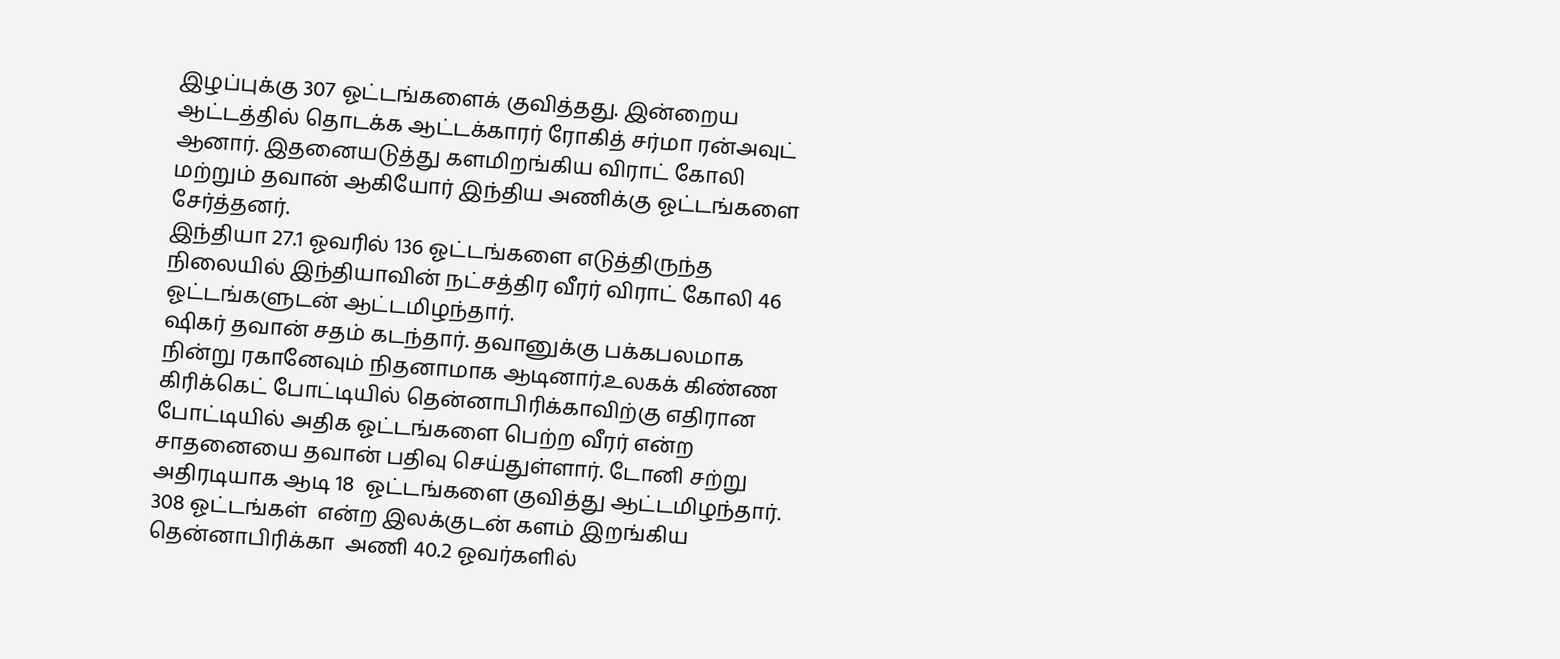இழப்புக்கு 307 ஓட்டங்களைக் குவித்தது. இன்றைய ஆட்டத்தில் தொடக்க ஆட்டக்காரர் ரோகித் சர்மா ரன்அவுட் ஆனார். இதனையடுத்து களமிறங்கிய விராட் கோலி மற்றும் தவான் ஆகியோர் இந்திய அணிக்கு ஓட்டங்களை சேர்த்தனர்.
இந்தியா 27.1 ஓவரில் 136 ஓட்டங்களை எடுத்திருந்த நிலையில் இந்தியாவின் நட்சத்திர வீரர் விராட் கோலி 46 ஓட்டங்களுடன் ஆட்டமிழந்தார்.
ஷிகர் தவான் சதம் கடந்தார். தவானுக்கு பக்கபலமாக நின்று ரகானேவும் நிதனாமாக ஆடினார்.உலகக் கிண்ண கிரிக்கெட் போட்டியில் தென்னாபிரிக்காவிற்கு எதிரான போட்டியில் அதிக ஓட்டங்களை பெற்ற வீரர் என்ற சாதனையை தவான் பதிவு செய்துள்ளார். டோனி சற்று அதிரடியாக ஆடி 18  ஓட்டங்களை குவித்து ஆட்டமிழந்தார்.
308 ஓட்டங்கள்  என்ற இலக்குடன் களம் இறங்கிய தென்னாபிரிக்கா  அணி 40.2 ஓவர்களில்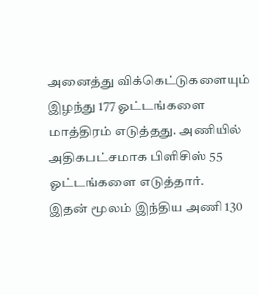அனைத்து விக்கெட்டுகளையும் இழந்து 177 ஓட்டங்களை மாத்திரம் எடுத்தது. அணியில் அதிகபட்சமாக பிளிசிஸ் 55 ஓட்டங்களை எடுத்தார்.
இதன் மூலம் இந்திய அணி 130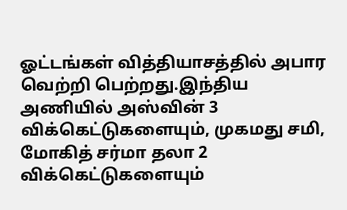ஓட்டங்கள் வித்தியாசத்தில் அபார வெற்றி பெற்றது.இந்திய அணியில் அஸ்வின் 3 விக்கெட்டுகளையும், முகமது சமி, மோகித் சர்மா தலா 2 விக்கெட்டுகளையும்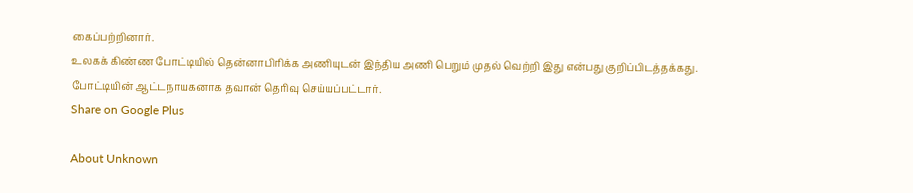கைப்பற்றினார்.
உலகக் கிண்ண போட்டியில் தென்னாபிரிக்க அணியுடன் இந்திய அணி பெறும் முதல் வெற்றி இது என்பது குறிப்பிடத்தக்கது.
போட்டியின் ஆட்டநாயகனாக தவான் தெரிவு செய்யப்பட்டார்.
Share on Google Plus

About Unknown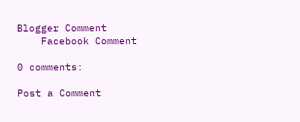Blogger Comment
    Facebook Comment

0 comments:

Post a Comment